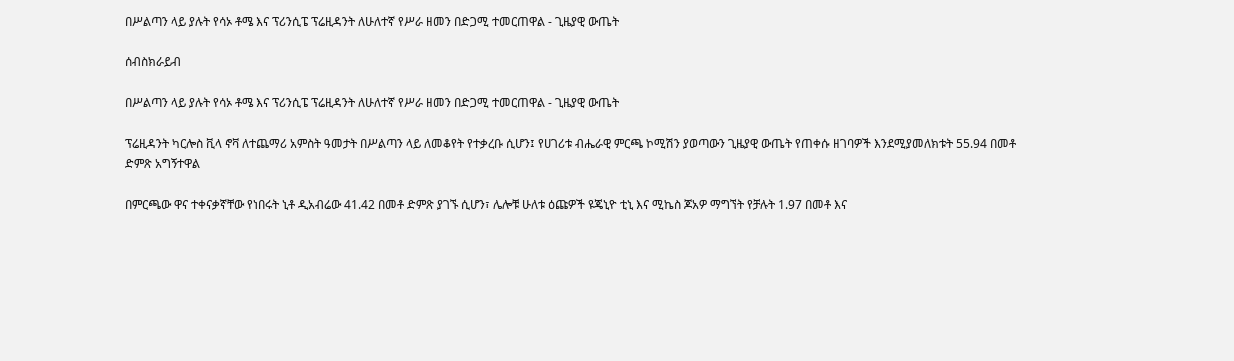በሥልጣን ላይ ያሉት የሳኦ ቶሜ እና ፕሪንሲፔ ፕሬዚዳንት ለሁለተኛ የሥራ ዘመን በድጋሚ ተመርጠዋል - ጊዜያዊ ውጤት

ሰብስክራይብ

በሥልጣን ላይ ያሉት የሳኦ ቶሜ እና ፕሪንሲፔ ፕሬዚዳንት ለሁለተኛ የሥራ ዘመን በድጋሚ ተመርጠዋል - ጊዜያዊ ውጤት

ፕሬዚዳንት ካርሎስ ቪላ ኖቫ ለተጨማሪ አምስት ዓመታት በሥልጣን ላይ ለመቆየት የተቃረቡ ሲሆን፤ የሀገሪቱ ብሔራዊ ምርጫ ኮሚሽን ያወጣውን ጊዜያዊ ውጤት የጠቀሱ ዘገባዎች እንደሚያመለክቱት 55.94 በመቶ ድምጽ አግኝተዋል

በምርጫው ዋና ተቀናቃኛቸው የነበሩት ኒቶ ዲአብሬው 41.42 በመቶ ድምጽ ያገኙ ሲሆን፣ ሌሎቹ ሁለቱ ዕጩዎች ዩጄኒዮ ቲኒ እና ሚኬስ ጆአዎ ማግኘት የቻሉት 1.97 በመቶ እና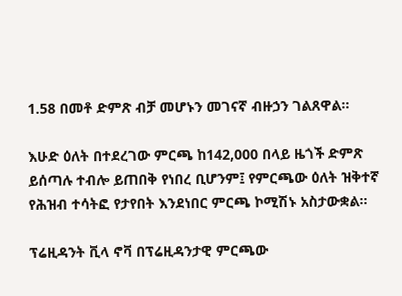1.58 በመቶ ድምጽ ብቻ መሆኑን መገናኛ ብዙኃን ገልጸዋል።

እሁድ ዕለት በተደረገው ምርጫ ከ142,000 በላይ ዜጎች ድምጽ ይሰጣሉ ተብሎ ይጠበቅ የነበረ ቢሆንም፤ የምርጫው ዕለት ዝቅተኛ የሕዝብ ተሳትፎ የታየበት እንደነበር ምርጫ ኮሚሽኑ አስታውቋል።

ፕሬዚዳንት ቪላ ኖቫ በፕሬዚዳንታዊ ምርጫው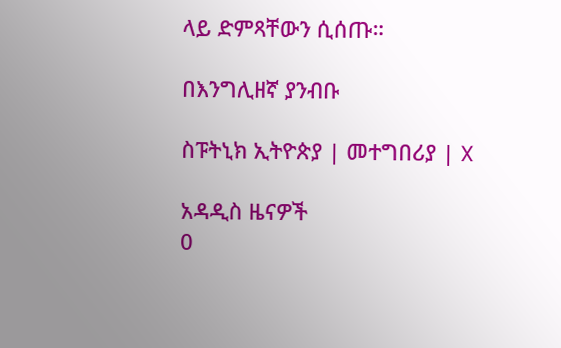ላይ ድምጻቸውን ሲሰጡ።

በእንግሊዘኛ ያንብቡ

ስፑትኒክ ኢትዮጵያ | መተግበሪያ | X

አዳዲስ ዜናዎች
0